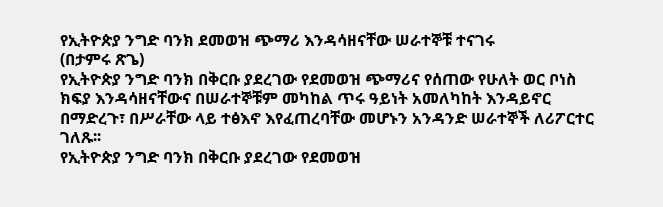የኢትዮጵያ ንግድ ባንክ ደመወዝ ጭማሪ እንዳሳዘናቸው ሠራተኞቹ ተናገሩ
(በታምሩ ጽጌ)
የኢትዮጵያ ንግድ ባንክ በቅርቡ ያደረገው የደመወዝ ጭማሪና የሰጠው የሁለት ወር ቦነስ ክፍያ እንዳሳዘናቸውና በሠራተኞቹም መካከል ጥሩ ዓይነት አመለካከት እንዳይኖር በማድረጉ፣ በሥራቸው ላይ ተፅእኖ እየፈጠረባቸው መሆኑን አንዳንድ ሠራተኞች ለሪፖርተር ገለጹ፡፡
የኢትዮጵያ ንግድ ባንክ በቅርቡ ያደረገው የደመወዝ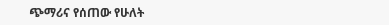ጭማሪና የሰጠው የሁለት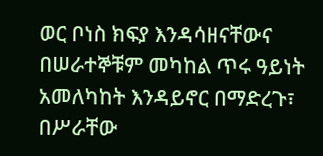ወር ቦነስ ክፍያ እንዳሳዘናቸውና በሠራተኞቹም መካከል ጥሩ ዓይነት አመለካከት እንዳይኖር በማድረጉ፣ በሥራቸው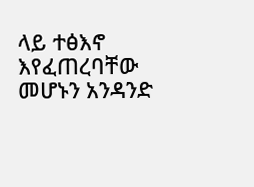ላይ ተፅእኖ እየፈጠረባቸው መሆኑን አንዳንድ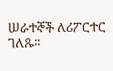ሠራተኞች ለሪፖርተር ገለጹ፡፡